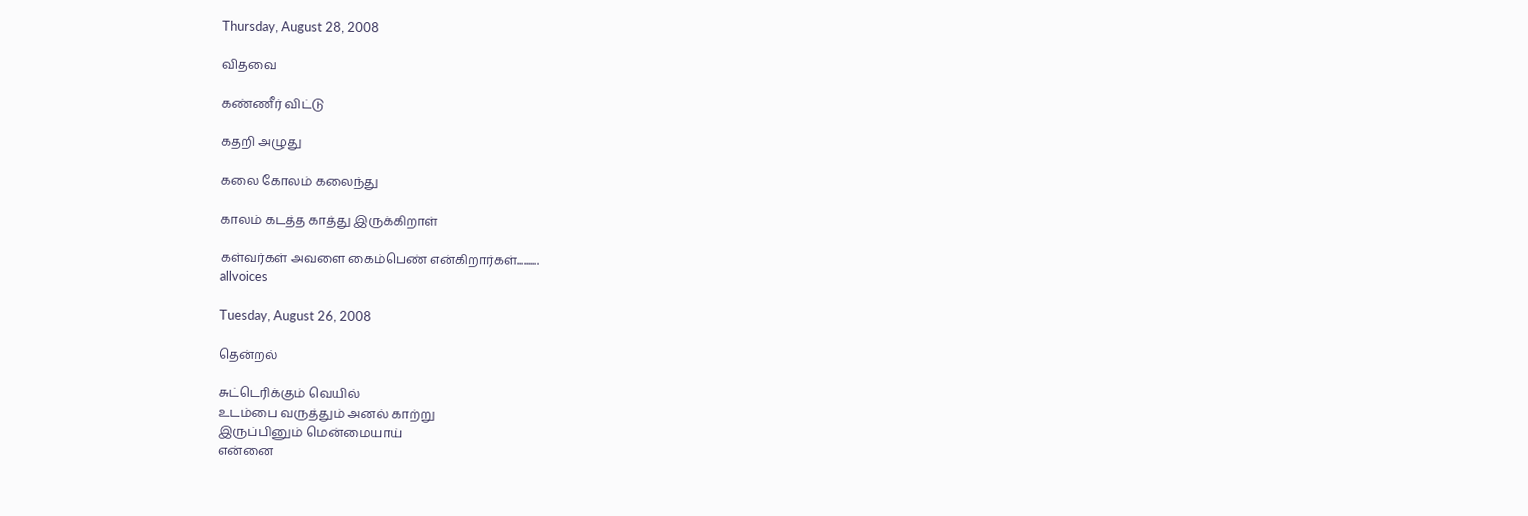Thursday, August 28, 2008

விதவை

கண்ணீர் விட்டு

கதறி அழுது

கலை கோலம் கலைந்து

காலம் கடத்த காத்து இருக்கிறாள்

கள்வர்கள் அவளை கைம்பெண் என்கிறார்கள்..........
allvoices

Tuesday, August 26, 2008

தென்றல்

சுட்டெரிக்கும் வெயில்
உடம்பை வருத்தும் அனல் காற்று
இருப்பினும் மென்மையாய்
என்னை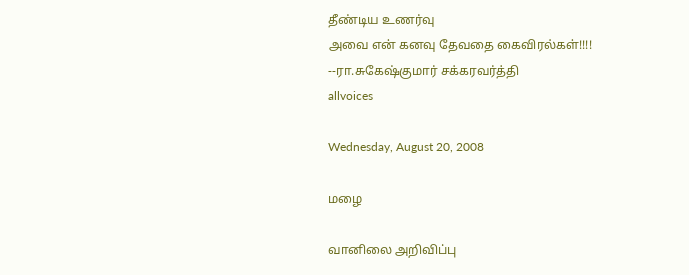தீண்டிய உணர்வு
அவை என் கனவு தேவதை கைவிரல்கள்!!!!
--ரா.சுகேஷ்குமார் சக்கரவர்த்தி
allvoices

Wednesday, August 20, 2008

மழை

வானிலை அறிவிப்பு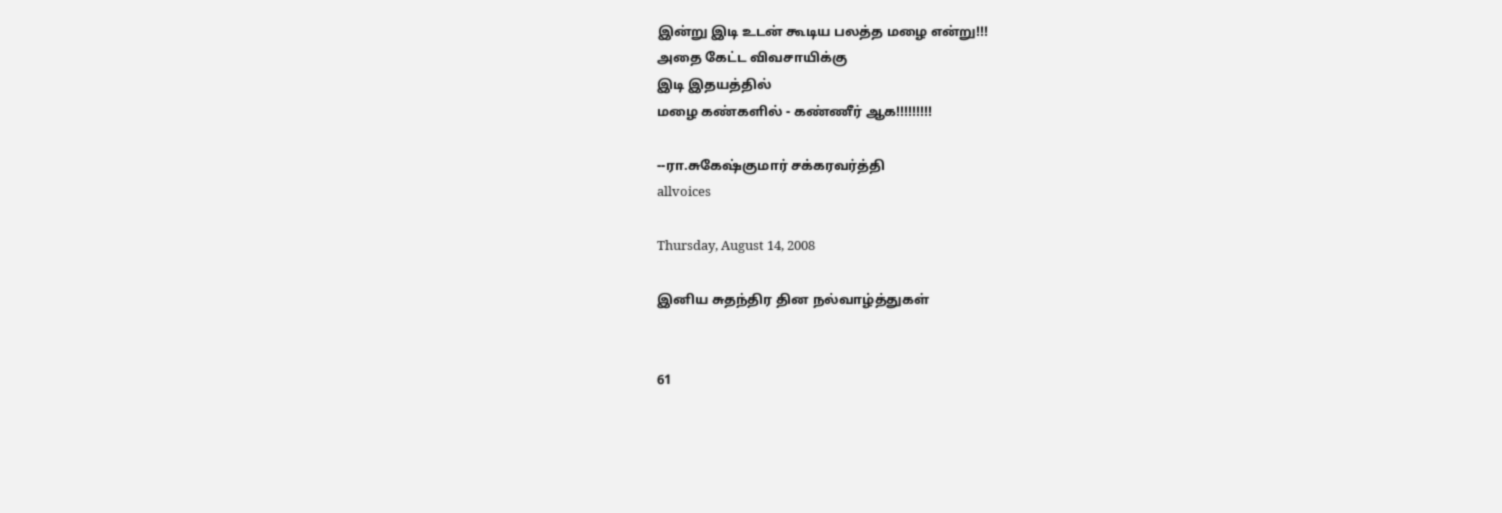இன்று இடி உடன் கூடிய பலத்த மழை என்று!!!
அதை கேட்ட விவசாயிக்கு
இடி இதயத்தில்
மழை கண்களில் - கண்ணீர் ஆக!!!!!!!!!

--ரா.சுகேஷ்குமார் சக்கரவர்த்தி
allvoices

Thursday, August 14, 2008

இனிய சுதந்திர தின நல்வாழ்த்துகள்


61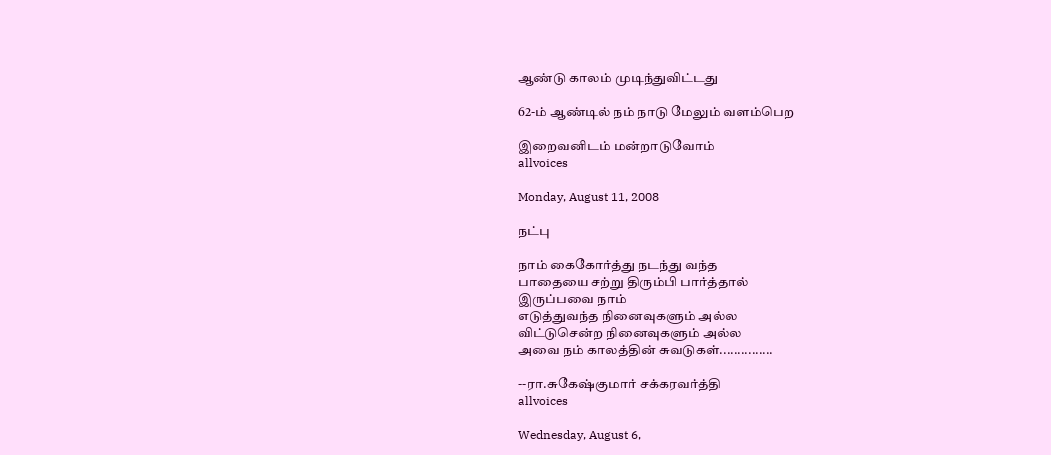ஆண்டு காலம் முடிந்துவிட்டது

62-ம் ஆண்டில் நம் நாடு மேலும் வளம்பெற

இறைவனிடம் மன்றாடுவோம்
allvoices

Monday, August 11, 2008

நட்பு

நாம் கைகோர்த்து நடந்து வந்த
பாதையை சற்று திரும்பி பார்த்தால்
இருப்பவை நாம்
எடுத்துவந்த நினைவுகளும் அல்ல
விட்டுசென்ற நினைவுகளும் அல்ல
அவை நம் காலத்தின் சுவடுகள்...............

--ரா.சுகேஷ்குமார் சக்கரவர்த்தி
allvoices

Wednesday, August 6,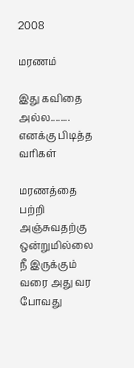2008

மரணம்

இது கவிதை அல்ல........ எனக்கு பிடித்த வரிகள்

மரணத்தை பற்றி அஞ்சுவதற்கு ஒன்றுமில்லை
நீ இருக்கும் வரை அது வர போவது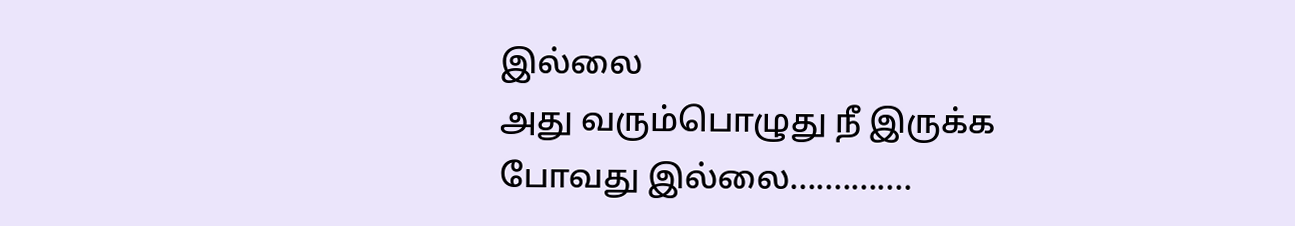இல்லை
அது வரும்பொழுது நீ இருக்க போவது இல்லை..............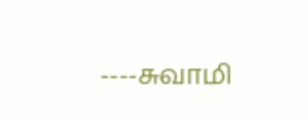----சுவாமி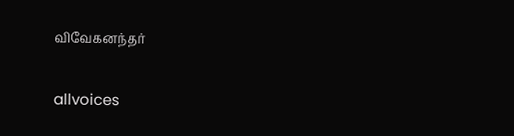விவேகனந்தர்

allvoices